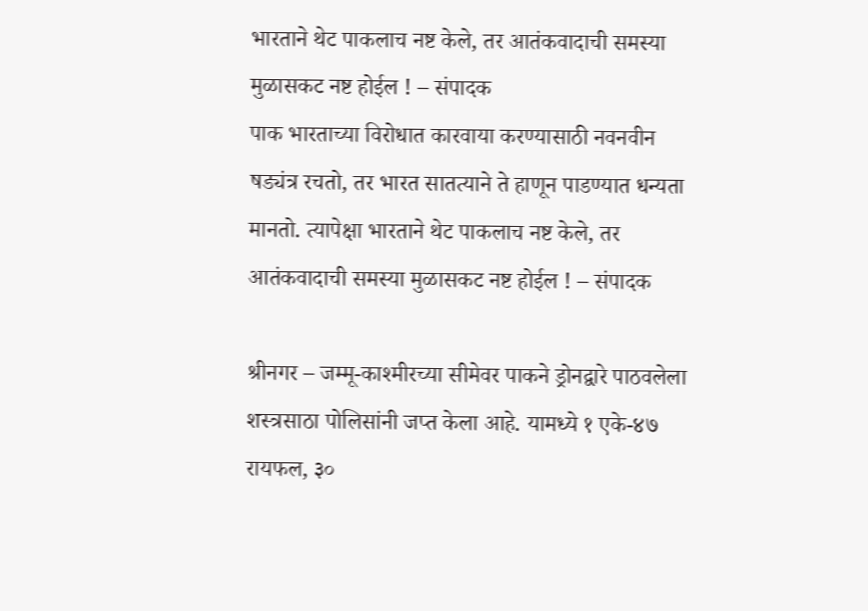भारताने थेट पाकलाच नष्ट केले, तर आतंकवादाची समस्या मुळासकट नष्ट होईल ! – संपादक
पाक भारताच्या विरोधात कारवाया करण्यासाठी नवनवीन षड्यंत्र रचतो, तर भारत सातत्याने ते हाणून पाडण्यात धन्यता मानतो. त्यापेक्षा भारताने थेट पाकलाच नष्ट केले, तर आतंकवादाची समस्या मुळासकट नष्ट होईल ! – संपादक

श्रीनगर – जम्मू-काश्मीरच्या सीमेवर पाकने ड्रोनद्वारे पाठवलेला शस्त्रसाठा पोलिसांनी जप्त केला आहे. यामध्ये १ एके-४७ रायफल, ३०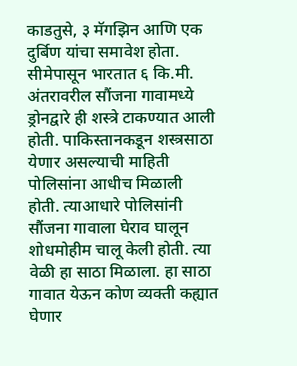काडतुसे, ३ मॅगझिन आणि एक दुर्बिण यांचा समावेश होता. सीमेपासून भारतात ६ कि.मी. अंतरावरील सौंजना गावामध्ये ड्रोनद्वारे ही शस्त्रे टाकण्यात आली होती. पाकिस्तानकडून शस्त्रसाठा येणार असल्याची माहिती पोलिसांना आधीच मिळाली होती. त्याआधारे पोलिसांनी सौंजना गावाला घेराव घालून शोधमोहीम चालू केली होती. त्या वेळी हा साठा मिळाला. हा साठा गावात येऊन कोण व्यक्ती कह्यात घेणार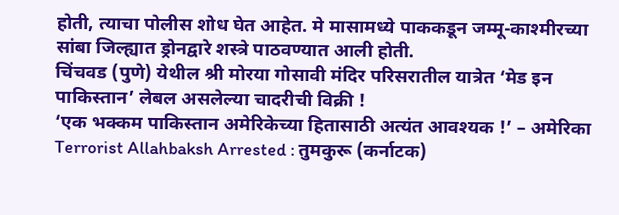होती, त्याचा पोलीस शोध घेत आहेत. मे मासामध्ये पाककडून जम्मू-काश्मीरच्या सांबा जिल्ह्यात ड्रोनद्वारे शस्त्रे पाठवण्यात आली होती.
चिंचवड (पुणे) येथील श्री मोरया गोसावी मंदिर परिसरातील यात्रेत ‘मेड इन पाकिस्तान’ लेबल असलेल्या चादरीची विक्री !
‘एक भक्कम पाकिस्तान अमेरिकेच्या हितासाठी अत्यंत आवश्यक !’ – अमेरिका
Terrorist Allahbaksh Arrested : तुमकुरू (कर्नाटक)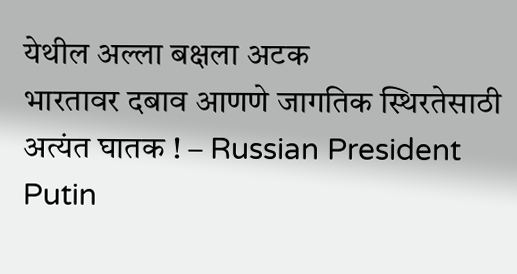येथील अल्ला बक्षला अटक
भारतावर दबाव आणणे जागतिक स्थिरतेसाठी अत्यंत घातक ! – Russian President Putin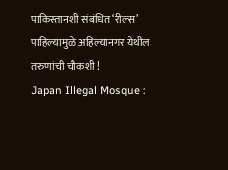पाकिस्तानशी संबंधित ‘रील्स’ पाहिल्यामुळे अहिल्यानगर येथील तरुणांची चौकशी !
Japan Illegal Mosque :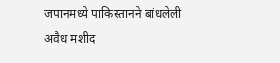जपानमध्ये पाकिस्तानने बांधलेली अवैध मशीद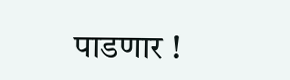पाडणार !